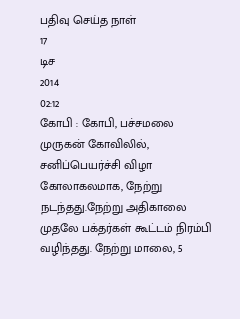பதிவு செய்த நாள்
17
டிச
2014
02:12
கோபி : கோபி, பச்சமலை முருகன் கோவிலில், சனிப்பெயர்ச்சி விழா கோலாகலமாக, நேற்று நடந்தது.நேற்று அதிகாலை முதலே பக்தர்கள் கூட்டம் நிரம்பி வழிந்தது. நேற்று மாலை, 5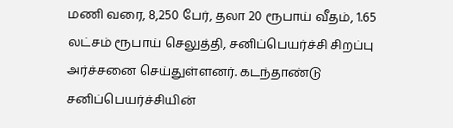மணி வரை, 8,250 பேர், தலா 20 ரூபாய் வீதம், 1.65 லட்சம் ரூபாய் செலுத்தி, சனிப்பெயர்ச்சி சிறப்பு அர்ச்சனை செய்துள்ளனர். கடந்தாண்டு சனிப்பெயர்ச்சியின்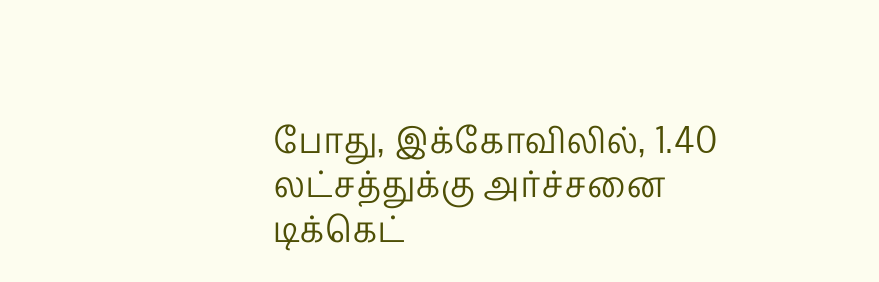போது, இக்கோவிலில், 1.40 லட்சத்துக்கு அர்ச்சனை டிக்கெட்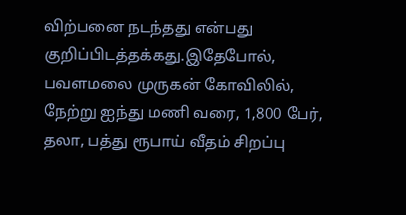விற்பனை நடந்தது என்பது குறிப்பிடத்தக்கது.இதேபோல், பவளமலை முருகன் கோவிலில், நேற்று ஐந்து மணி வரை, 1,800 பேர், தலா, பத்து ரூபாய் வீதம் சிறப்பு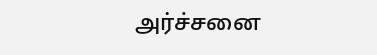அர்ச்சனை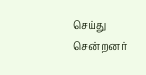செய்து சென்றனர்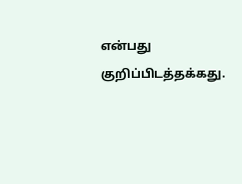என்பது குறிப்பிடத்தக்கது.